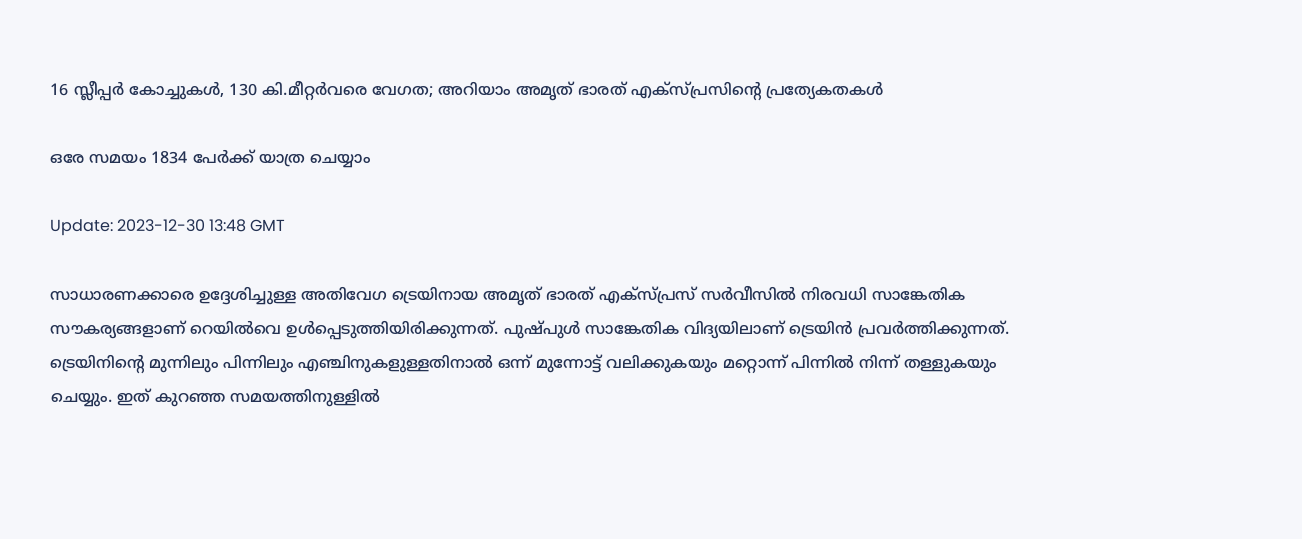16 സ്ലീപ്പർ കോച്ചുകൾ, 130 കി.മീറ്റര്‍വരെ വേഗത; അറിയാം അമൃത് ഭാരത് എക്സ്പ്രസിന്റെ പ്രത്യേകതകൾ

ഒരേ സമയം 1834 പേര്‍ക്ക് യാത്ര ചെയ്യാം

Update: 2023-12-30 13:48 GMT

സാധാരണക്കാരെ ഉദ്ദേശിച്ചുള്ള അതിവേഗ ട്രെയിനായ അമൃത് ഭാരത് എക്സ്പ്രസ് സർവീസിൽ നിരവധി സാങ്കേതിക സൗകര്യങ്ങളാണ് റെയിൽവെ ഉൾപ്പെടുത്തിയിരിക്കുന്നത്. പുഷ്പുൾ സാങ്കേതിക വിദ്യയിലാണ് ട്രെയിൻ പ്രവർത്തിക്കുന്നത്. ട്രെയിനിന്റെ മുന്നിലും പിന്നിലും എഞ്ചിനുകളുള്ളതിനാൽ ഒന്ന് മുന്നോട്ട് വലിക്കുകയും മറ്റൊന്ന് പിന്നില്‍ നിന്ന് തള്ളുകയും ചെയ്യും. ഇത് കുറഞ്ഞ സമയത്തിനുള്ളിൽ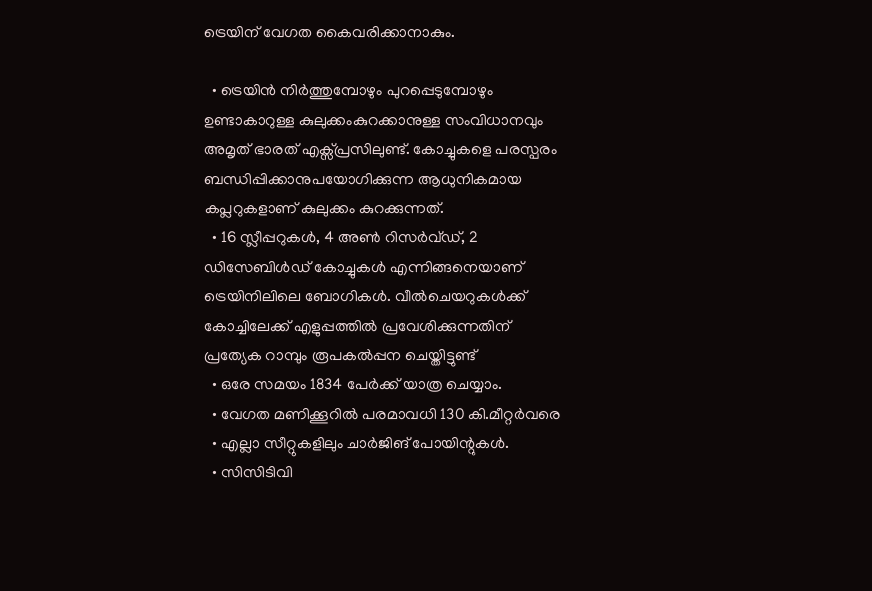ട്രെയിന് വേഗത കൈവരിക്കാനാകും.

  • ട്രെയിൻ നിര്‍ത്തുമ്പോഴും പുറപ്പെടുമ്പോഴും ഉണ്ടാകാറുള്ള കുലുക്കംകുറക്കാനുള്ള സംവിധാനവും അമൃത് ഭാരത് എക്സ്പ്രസിലുണ്ട്. കോച്ചുകളെ പരസ്പരം ബന്ധിപ്പിക്കാനുപയോഗിക്കുന്ന ആധുനികമായ കപ്ലറുകളാണ് കുലുക്കം കുറക്കുന്നത്.
  • 16 സ്ലീപ്പറുകള്‍, 4 അണ്‍ റിസര്‍വ്ഡ്, 2 ഡിസേബിള്‍ഡ് കോച്ചുകള്‍ എന്നിങ്ങനെയാണ് ട്രെയിനിലിലെ ബോഗികൾ. വീല്‍ചെയറുകള്‍ക്ക് കോച്ചിലേക്ക് എളുപ്പത്തില്‍ പ്രവേശിക്കുന്നതിന് പ്രത്യേക റാമ്പും രൂപകല്‍പ്പന ചെയ്തിട്ടുണ്ട്
  • ഒരേ സമയം 1834 പേര്‍ക്ക് യാത്ര ചെയ്യാം.
  • വേഗത മണിക്കൂറില്‍ പരമാവധി 130 കി.മീറ്റര്‍വരെ
  • എല്ലാ സീറ്റുകളിലും ചാര്‍ജിങ് പോയിന്റുകൾ.
  • സിസിടിവി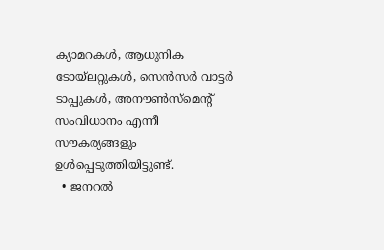ക്യാമറകള്‍, ആധുനിക ടോയ്‌ലറ്റുകള്‍, സെന്‍സര്‍ വാട്ടര്‍ ടാപ്പുകള്‍, അനൗണ്‍സ്‌മെന്റ് സംവിധാനം എന്നീ സൗകര്യങ്ങളും ഉൾപ്പെടുത്തിയിട്ടുണ്ട്.
  • ജനറല്‍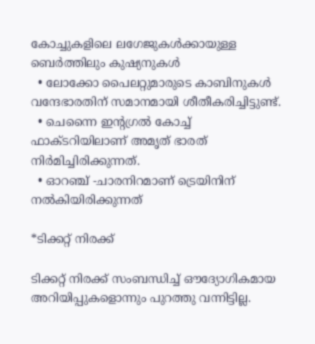കോച്ചുകളിലെ ലഗേജുകള്‍ക്കായുള്ള ബെർത്തിലും കുഷ്യനുകള്‍
  • ലോക്കോ പൈലറ്റുമാരുടെ കാബിനുകൾ വന്ദേഭാരതിന് സമാനമായി ശീതീകരിച്ചിട്ടുണ്ട്.
  • ചെന്നൈ ഇന്റഗ്രല്‍ കോച്ച് ഫാക്ടറിയിലാണ് അമൃത് ഭാരത് നിര്‍മിച്ചിരിക്കുന്നത്.
  • ഓറഞ്ച് -ചാരനിറമാണ് ട്രെയിനിന് നൽകിയിരിക്കുന്നത്

*ടിക്കറ്റ് നിരക്ക്

ടിക്കറ്റ് നിരക്ക് സംബന്ധിച്ച് ഔദ്യോഗികമായ അറിയിപ്പുകളൊന്നും പുറത്തു വന്നിട്ടില്ല.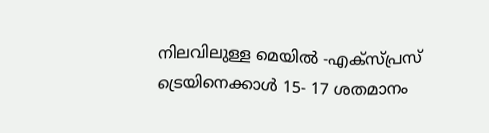നിലവിലുള്ള മെയിൽ -എക്സ്പ്രസ് ട്രെയിനെക്കാൾ 15- 17 ശതമാനം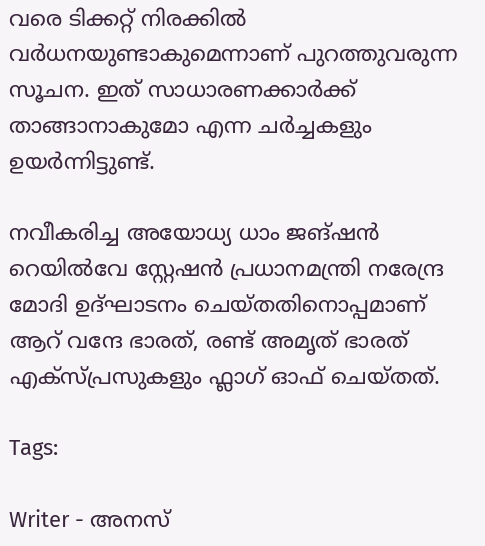വരെ ടിക്കറ്റ് നിരക്കിൽ വർധനയുണ്ടാകുമെന്നാണ് പുറത്തുവരുന്ന സൂചന. ഇത് സാധാരണക്കാർക്ക് താങ്ങാനാകുമോ എന്ന ചർച്ചകളും ഉയർന്നിട്ടുണ്ട്.

നവീകരിച്ച അയോധ്യ ധാം ജങ്ഷൻ റെയിൽവേ സ്റ്റേഷൻ പ്രധാനമന്ത്രി നരേന്ദ്ര മോദി ഉദ്ഘാടനം ചെയ്തതിനൊപ്പമാണ് ആറ് വന്ദേ ഭാരത്, രണ്ട് അമൃത് ഭാരത് എക്സ്‍പ്രസുകളും ഫ്ലാഗ് ഓഫ് ചെയ്തത്.

Tags:

Writer - അനസ്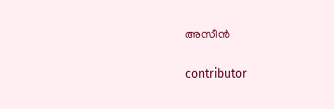അസീന്‍

contributor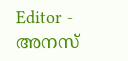Editor - അനസ്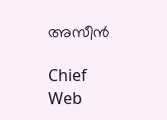അസീന്‍

Chief Web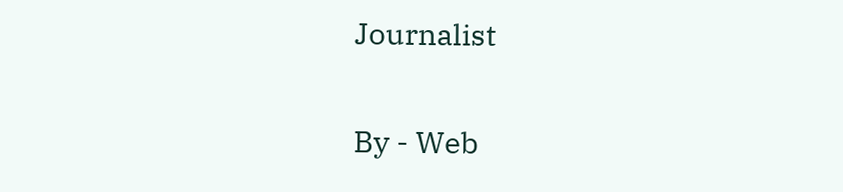Journalist

By - Web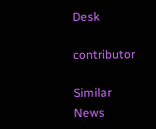Desk

contributor

Similar News